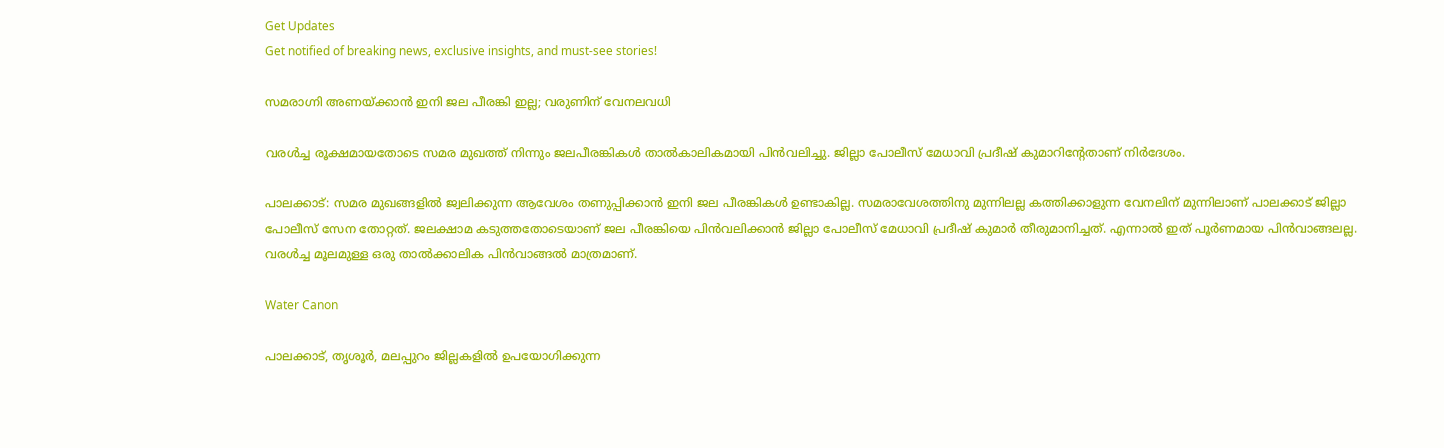Get Updates
Get notified of breaking news, exclusive insights, and must-see stories!

സമരാഗ്നി അണയ്ക്കാന്‍ ഇനി ജല പീരങ്കി ഇല്ല; വരുണിന് വേനലവധി

വരള്‍ച്ച രൂക്ഷമായതോടെ സമര മുഖത്ത് നിന്നും ജലപീരങ്കികള്‍ താല്‍കാലികമായി പിന്‍വലിച്ചു. ജില്ലാ പോലീസ് മേധാവി പ്രദീഷ് കുമാറിന്റേതാണ് നിര്‍ദേശം.

പാലക്കാട്: സമര മുഖങ്ങളില്‍ ജ്വലിക്കുന്ന ആവേശം തണുപ്പിക്കാന്‍ ഇനി ജല പീരങ്കികള്‍ ഉണ്ടാകില്ല. സമരാവേശത്തിനു മുന്നിലല്ല കത്തിക്കാളുന്ന വേനലിന് മുന്നിലാണ് പാലക്കാട് ജില്ലാ പോലീസ് സേന തോറ്റത്. ജലക്ഷാമ കടുത്തതോടെയാണ് ജല പീരങ്കിയെ പിന്‍വലിക്കാന്‍ ജില്ലാ പോലീസ് മേധാവി പ്രദീഷ് കുമാര്‍ തീരുമാനിച്ചത്. എന്നാല്‍ ഇത് പൂര്‍ണമായ പിന്‍വാങ്ങലല്ല. വരള്‍ച്ച മൂലമുള്ള ഒരു താല്‍ക്കാലിക പിന്‍വാങ്ങല്‍ മാത്രമാണ്.

Water Canon

പാലക്കാട്, തൃശൂര്‍, മലപ്പുറം ജില്ലകളില്‍ ഉപയോഗിക്കുന്ന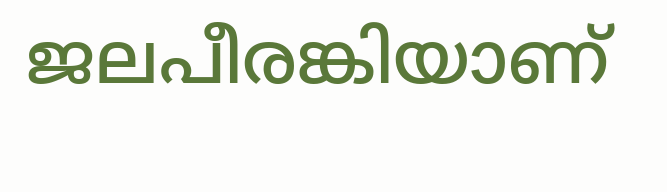ജലപീരങ്കിയാണ്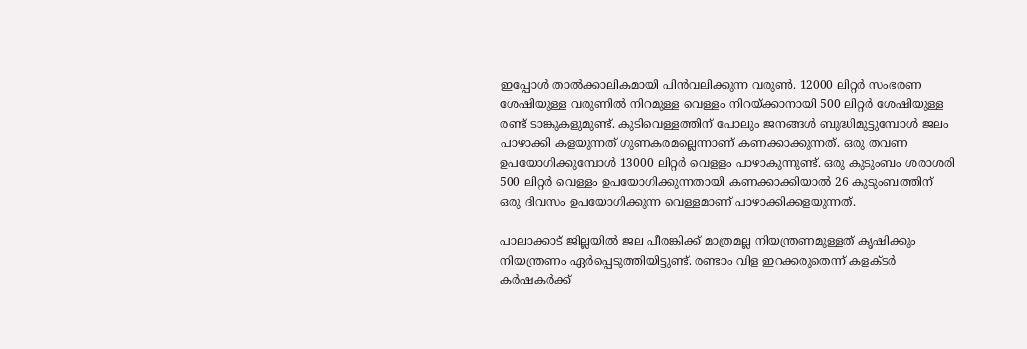ഇപ്പോള്‍ താല്‍ക്കാലികമായി പിന്‍വലിക്കുന്ന വരുണ്‍. 12000 ലിറ്റര്‍ സംഭരണ ശേഷിയുള്ള വരുണില്‍ നിറമുള്ള വെള്ളം നിറയ്ക്കാനായി 500 ലിറ്റര്‍ ശേഷിയുള്ള രണ്ട് ടാങ്കുകളുമുണ്ട്. കുടിവെള്ളത്തിന് പോലും ജനങ്ങള്‍ ബുദ്ധിമുട്ടുമ്പോള്‍ ജലം പാഴാക്കി കളയുന്നത് ഗുണകരമല്ലെന്നാണ് കണക്കാക്കുന്നത്. ഒരു തവണ ഉപയോഗിക്കുമ്പോള്‍ 13000 ലിറ്റര്‍ വെളളം പാഴാകുന്നുണ്ട്. ഒരു കുടുംബം ശരാശരി 500 ലിറ്റര്‍ വെള്ളം ഉപയോഗിക്കുന്നതായി കണക്കാക്കിയാല്‍ 26 കുടുംബത്തിന് ഒരു ദിവസം ഉപയോഗിക്കുന്ന വെള്ളമാണ് പാഴാക്കിക്കളയുന്നത്.

പാലാക്കാട് ജില്ലയില്‍ ജല പീരങ്കിക്ക് മാത്രമല്ല നിയന്ത്രണമുള്ളത് കൃഷിക്കും നിയന്ത്രണം ഏര്‍പ്പെടുത്തിയിട്ടുണ്ട്. രണ്ടാം വിള ഇറക്കരുതെന്ന് കളക്ടര്‍ കര്‍ഷകര്‍ക്ക്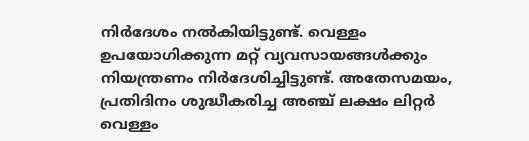നിര്‍ദേശം നല്‍കിയിട്ടുണ്ട്. വെള്ളം ഉപയോഗിക്കുന്ന മറ്റ് വ്യവസായങ്ങള്‍ക്കും നിയന്ത്രണം നിര്‍ദേശിച്ചിട്ടുണ്ട്. അതേസമയം, പ്രതിദിനം ശുദ്ധീകരിച്ച അഞ്ച് ലക്ഷം ലിറ്റര്‍ വെള്ളം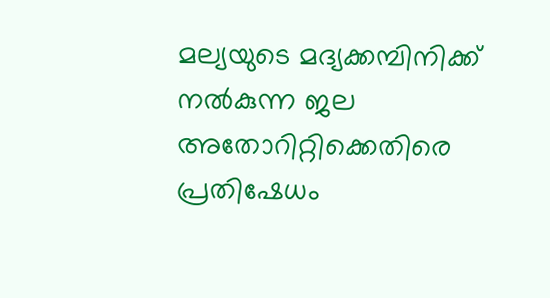മല്യയുടെ മദ്യക്കമ്പിനിക്ക് നല്‍കുന്ന ജല അതോറിറ്റിക്കെതിരെ പ്രതിഷേധം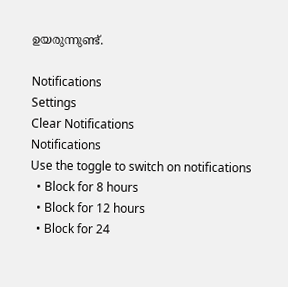ഉയരുന്നുണ്ട്.

Notifications
Settings
Clear Notifications
Notifications
Use the toggle to switch on notifications
  • Block for 8 hours
  • Block for 12 hours
  • Block for 24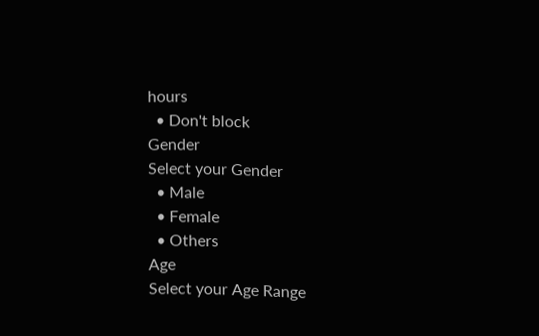hours
  • Don't block
Gender
Select your Gender
  • Male
  • Female
  • Others
Age
Select your Age Range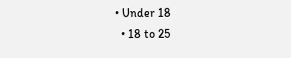• Under 18
  • 18 to 25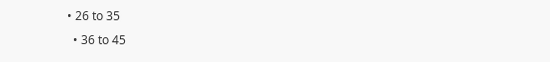• 26 to 35
  • 36 to 45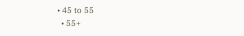• 45 to 55
  • 55+